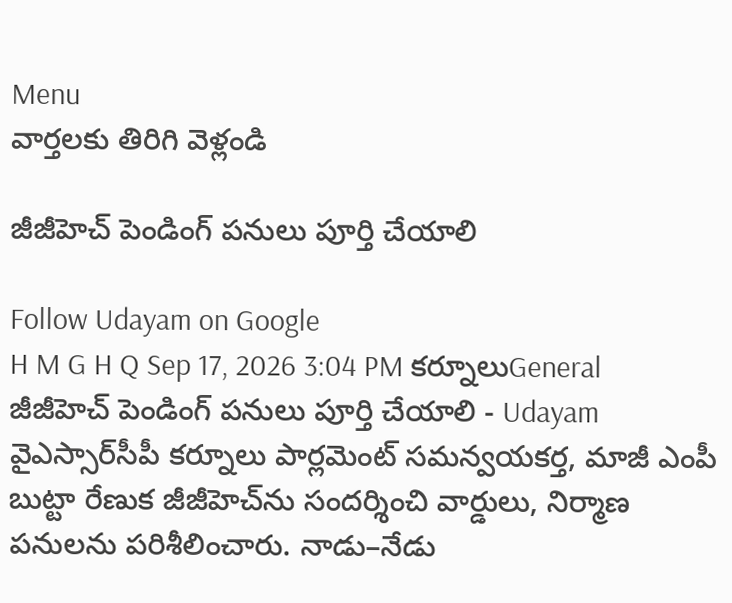Menu
వార్తలకు తిరిగి వెళ్లండి

జీజీహెచ్‌ పెండింగ్‌ పనులు పూర్తి చేయాలి

Follow Udayam on Google
H M G H Q Sep 17, 2026 3:04 PM కర్నూలుGeneral
జీజీహెచ్‌ పెండింగ్‌ పనులు పూర్తి చేయాలి - Udayam
వైఎస్సార్‌సీపీ కర్నూలు పార్లమెంట్ సమన్వయకర్త, మాజీ ఎంపీ బుట్టా రేణుక జీజీహెచ్‌ను సందర్శించి వార్డులు, నిర్మాణ పనులను పరిశీలించారు. నాడు–నేడు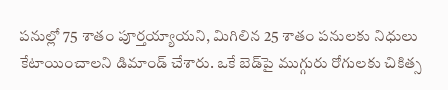పనుల్లో 75 శాతం పూర్తయ్యాయని, మిగిలిన 25 శాతం పనులకు నిధులు కేటాయించాలని డిమాండ్ చేశారు. ఒకే బెడ్‌పై ముగ్గురు రోగులకు చికిత్స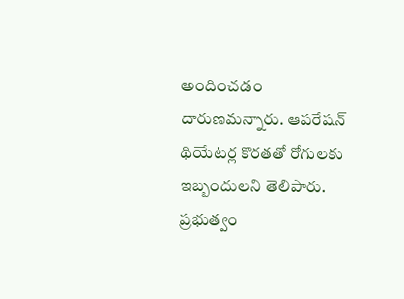అందించడం దారుణమన్నారు. ఆపరేషన్‌ థియేటర్ల కొరతతో రోగులకు ఇబ్బందులని తెలిపారు. ప్రభుత్వం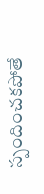స్పందించకపోతే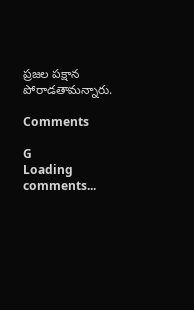ప్రజల పక్షాన పోరాడతామన్నారు.

Comments

G
Loading comments...